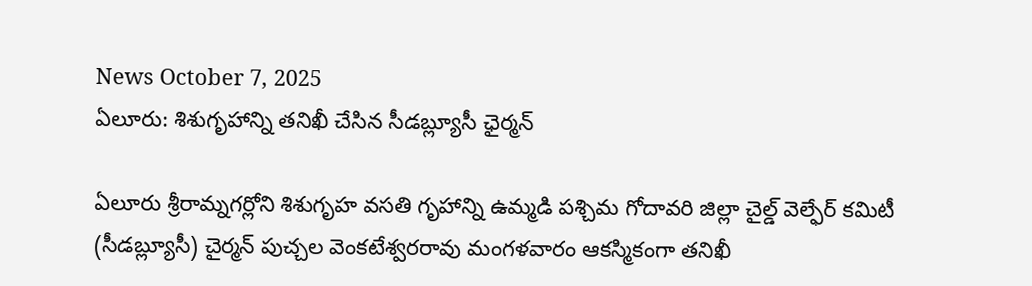News October 7, 2025
ఏలూరు: శిశుగృహాన్ని తనిఖీ చేసిన సీడబ్ల్యూసీ ఛైర్మన్

ఏలూరు శ్రీరామ్నగర్లోని శిశుగృహ వసతి గృహాన్ని ఉమ్మడి పశ్చిమ గోదావరి జిల్లా చైల్డ్ వెల్ఫేర్ కమిటీ (సీడబ్ల్యూసీ) చైర్మన్ పుచ్చల వెంకటేశ్వరరావు మంగళవారం ఆకస్మికంగా తనిఖీ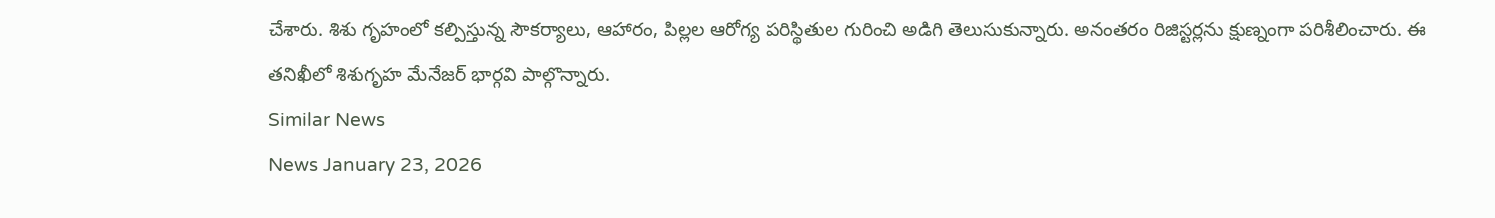చేశారు. శిశు గృహంలో కల్పిస్తున్న సౌకర్యాలు, ఆహారం, పిల్లల ఆరోగ్య పరిస్థితుల గురించి అడిగి తెలుసుకున్నారు. అనంతరం రిజిస్టర్లను క్షుణ్నంగా పరిశీలించారు. ఈ తనిఖీలో శిశుగృహ మేనేజర్ భార్గవి పాల్గొన్నారు.
Similar News
News January 23, 2026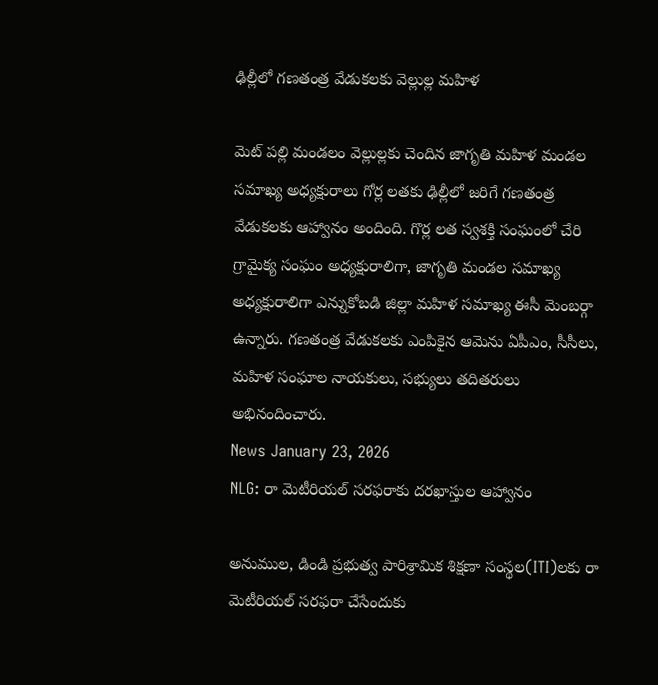ఢిల్లీలో గణతంత్ర వేడుకలకు వెల్లుల్ల మహిళ

మెట్ పల్లి మండలం వెల్లుల్లకు చెందిన జాగృతి మహిళ మండల సమాఖ్య అధ్యక్షురాలు గోర్ల లతకు ఢిల్లీలో జరిగే గణతంత్ర వేడుకలకు ఆహ్వానం అందింది. గొర్ల లత స్వశక్తి సంఘంలో చేరి గ్రామైక్య సంఘం అధ్యక్షురాలిగా, జాగృతి మండల సమాఖ్య అధ్యక్షురాలిగా ఎన్నుకోబడి జిల్లా మహిళ సమాఖ్య ఈసీ మెంబర్గా ఉన్నారు. గణతంత్ర వేడుకలకు ఎంపికైన ఆమెను ఏపీఎం, సీసీలు, మహిళ సంఘాల నాయకులు, సభ్యులు తదితరులు అభినందించారు.
News January 23, 2026
NLG: రా మెటీరియల్ సరఫరాకు దరఖాస్తుల ఆహ్వానం

అనుముల, డిండి ప్రభుత్వ పారిశ్రామిక శిక్షణా సంస్థల(ITI)లకు రా మెటీరియల్ సరఫరా చేసేందుకు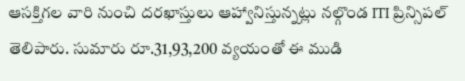ఆసక్తిగల వారి నుంచి దరఖాస్తులు ఆహ్వానిస్తున్నట్లు నల్గొండ ITI ప్రిన్సిపల్ తెలిపారు. సుమారు రూ.31,93,200 వ్యయంతో ఈ ముడి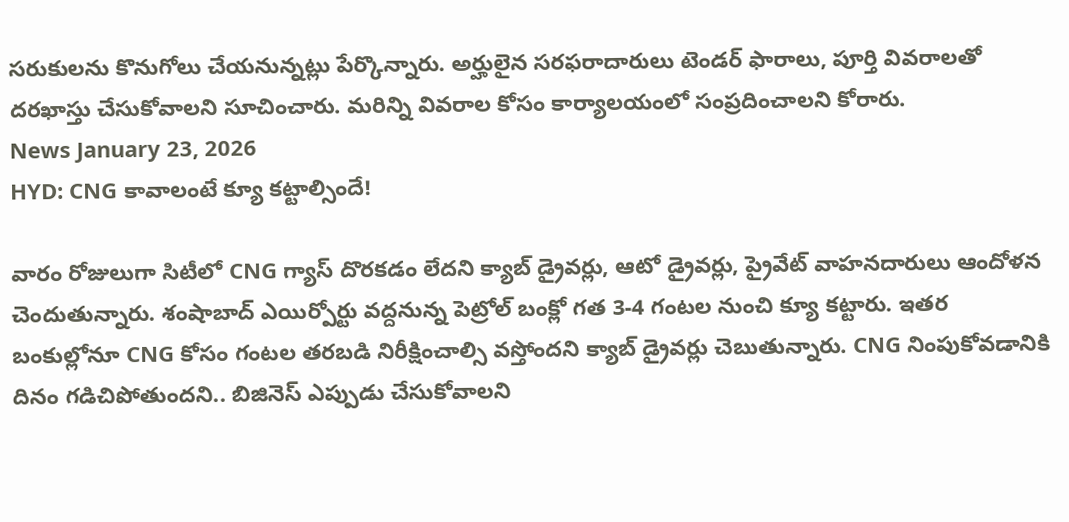సరుకులను కొనుగోలు చేయనున్నట్లు పేర్కొన్నారు. అర్హులైన సరఫరాదారులు టెండర్ ఫారాలు, పూర్తి వివరాలతో దరఖాస్తు చేసుకోవాలని సూచించారు. మరిన్ని వివరాల కోసం కార్యాలయంలో సంప్రదించాలని కోరారు.
News January 23, 2026
HYD: CNG కావాలంటే క్యూ కట్టాల్సిందే!

వారం రోజులుగా సిటీలో CNG గ్యాస్ దొరకడం లేదని క్యాబ్ డ్రైవర్లు, ఆటో డ్రైవర్లు, ప్రైవేట్ వాహనదారులు ఆందోళన చెందుతున్నారు. శంషాబాద్ ఎయిర్పోర్టు వద్దనున్న పెట్రోల్ బంక్లో గత 3-4 గంటల నుంచి క్యూ కట్టారు. ఇతర బంకుల్లోనూ CNG కోసం గంటల తరబడి నిరీక్షించాల్సి వస్తోందని క్యాబ్ డ్రైవర్లు చెబుతున్నారు. CNG నింపుకోవడానికి దినం గడిచిపోతుందని.. బిజినెస్ ఎప్పుడు చేసుకోవాలని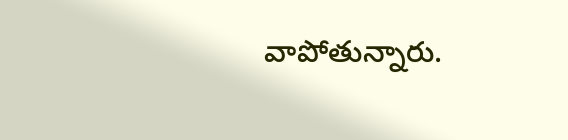వాపోతున్నారు.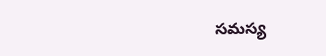సమస్య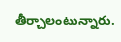తీర్చాలంటున్నారు.